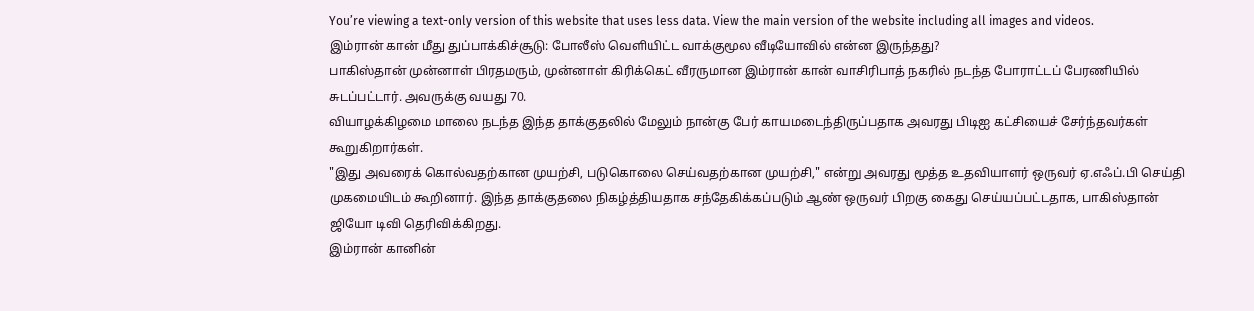You’re viewing a text-only version of this website that uses less data. View the main version of the website including all images and videos.
இம்ரான் கான் மீது துப்பாக்கிச்சூடு: போலீஸ் வெளியிட்ட வாக்குமூல வீடியோவில் என்ன இருந்தது?
பாகிஸ்தான் முன்னாள் பிரதமரும், முன்னாள் கிரிக்கெட் வீரருமான இம்ரான் கான் வாசிரிபாத் நகரில் நடந்த போராட்டப் பேரணியில் சுடப்பட்டார். அவருக்கு வயது 70.
வியாழக்கிழமை மாலை நடந்த இந்த தாக்குதலில் மேலும் நான்கு பேர் காயமடைந்திருப்பதாக அவரது பிடிஐ கட்சியைச் சேர்ந்தவர்கள் கூறுகிறார்கள்.
"இது அவரைக் கொல்வதற்கான முயற்சி, படுகொலை செய்வதற்கான முயற்சி," என்று அவரது மூத்த உதவியாளர் ஒருவர் ஏ.எஃப்.பி செய்தி முகமையிடம் கூறினார். இந்த தாக்குதலை நிகழ்த்தியதாக சந்தேகிக்கப்படும் ஆண் ஒருவர் பிறகு கைது செய்யப்பட்டதாக, பாகிஸ்தான் ஜியோ டிவி தெரிவிக்கிறது.
இம்ரான் கானின்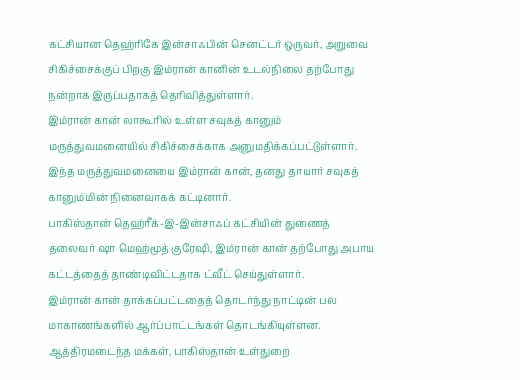கட்சியான தெஹ்ரிகே இன்சாஃபின் செனட்டர் ஒருவர், அறுவை சிகிச்சைக்குப் பிறகு இம்ரான் கானின் உடல்நிலை தற்போது நன்றாக இருப்பதாகத் தெரிவித்துள்ளார்.
இம்ரான் கான் லாகூரில் உள்ள சவுகத் கானும் மருத்துவமனையில் சிகிச்சைக்காக அனுமதிக்கப்பட்டுள்ளார். இந்த மருத்துவமனையை இம்ரான் கான், தனது தாயார் சவுகத் கானும்மின் நினைவாகக் கட்டினார்.
பாகிஸ்தான் தெஹ்ரீக்-இ-இன்சாஃப் கட்சியின் துணைத் தலைவர் ஷா மெஹ்மூத் குரேஷி, இம்ரான் கான் தற்போது அபாய கட்டத்தைத் தாண்டிவிட்டதாக ட்வீட் செய்துள்ளார்.
இம்ரான் கான் தாக்கப்பட்டதைத் தொடர்ந்து நாட்டின் பல மாகாணங்களில் ஆர்ப்பாட்டங்கள் தொடங்கியுள்ளன. ஆத்திரமடைந்த மக்கள், பாகிஸ்தான் உள்துறை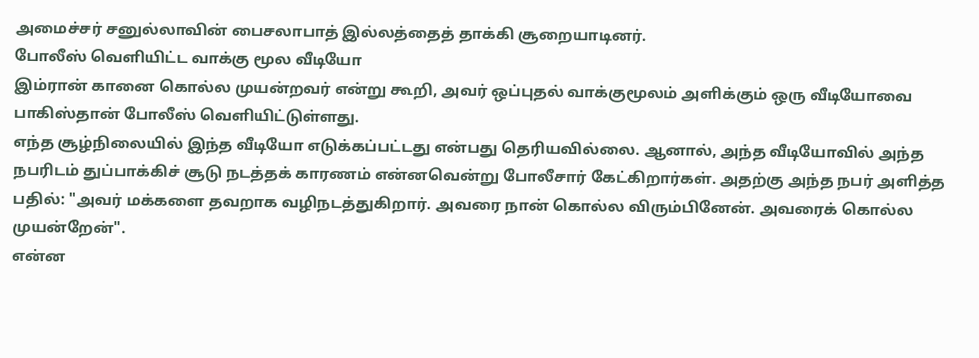அமைச்சர் சனுல்லாவின் பைசலாபாத் இல்லத்தைத் தாக்கி சூறையாடினர்.
போலீஸ் வெளியிட்ட வாக்கு மூல வீடியோ
இம்ரான் கானை கொல்ல முயன்றவர் என்று கூறி, அவர் ஒப்புதல் வாக்குமூலம் அளிக்கும் ஒரு வீடியோவை பாகிஸ்தான் போலீஸ் வெளியிட்டுள்ளது.
எந்த சூழ்நிலையில் இந்த வீடியோ எடுக்கப்பட்டது என்பது தெரியவில்லை. ஆனால், அந்த வீடியோவில் அந்த நபரிடம் துப்பாக்கிச் சூடு நடத்தக் காரணம் என்னவென்று போலீசார் கேட்கிறார்கள். அதற்கு அந்த நபர் அளித்த பதில்: "அவர் மக்களை தவறாக வழிநடத்துகிறார். அவரை நான் கொல்ல விரும்பினேன். அவரைக் கொல்ல முயன்றேன்".
என்ன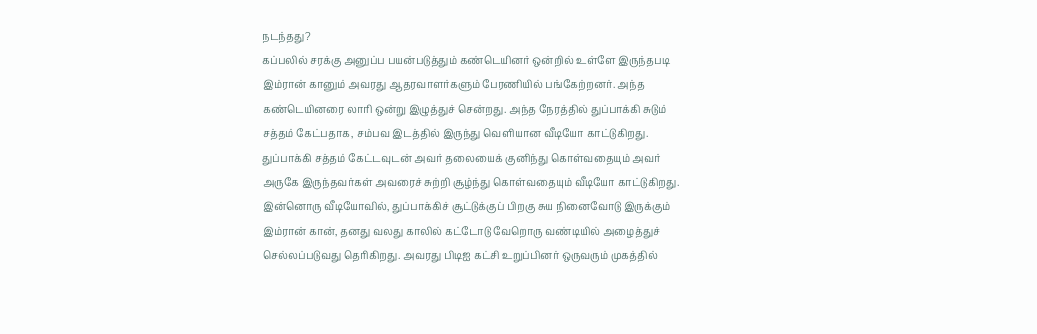நடந்தது?
கப்பலில் சரக்கு அனுப்ப பயன்படுத்தும் கண்டெயினர் ஒன்றில் உள்ளே இருந்தபடி இம்ரான் கானும் அவரது ஆதரவாளர்களும் பேரணியில் பங்கேற்றனர். அந்த கண்டெயினரை லாரி ஒன்று இழுத்துச் சென்றது. அந்த நேரத்தில் துப்பாக்கி சுடும் சத்தம் கேட்பதாக, சம்பவ இடத்தில் இருந்து வெளியான வீடியோ காட்டுகிறது.
துப்பாக்கி சத்தம் கேட்டவுடன் அவர் தலையைக் குனிந்து கொள்வதையும் அவர் அருகே இருந்தவர்கள் அவரைச் சுற்றி சூழ்ந்து கொள்வதையும் வீடியோ காட்டுகிறது.
இன்னொரு வீடியோவில், துப்பாக்கிச் சூட்டுக்குப் பிறகு சுய நினைவோடு இருக்கும் இம்ரான் கான், தனது வலது காலில் கட்டோடு வேறொரு வண்டியில் அழைத்துச் செல்லப்படுவது தெரிகிறது. அவரது பிடிஐ கட்சி உறுப்பினர் ஒருவரும் முகத்தில்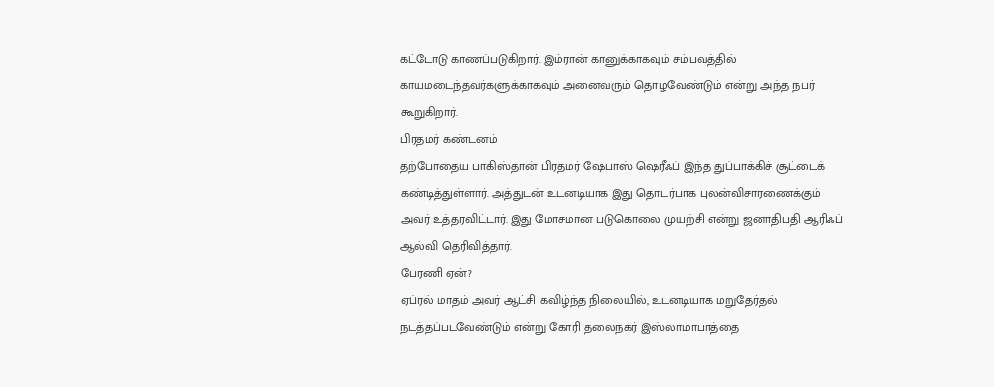கட்டோடு காணப்படுகிறார். இம்ரான் கானுக்காகவும் சம்பவத்தில் காயமடைந்தவர்களுக்காகவும் அனைவரும் தொழவேண்டும் என்று அந்த நபர் கூறுகிறார்.
பிரதமர் கண்டனம்
தற்போதைய பாகிஸ்தான் பிரதமர் ஷேபாஸ் ஷெரீஃப் இந்த துப்பாக்கிச் சூட்டைக் கண்டித்துள்ளார். அத்துடன் உடனடியாக இது தொடர்பாக புலன்விசாரணைக்கும் அவர் உத்தரவிட்டார். இது மோசமான படுகொலை முயற்சி என்று ஜனாதிபதி ஆரிஃப் ஆல்வி தெரிவித்தார்.
பேரணி ஏன்?
ஏப்ரல் மாதம் அவர் ஆட்சி கவிழ்ந்த நிலையில், உடனடியாக மறுதேர்தல் நடத்தப்படவேண்டும் என்று கோரி தலைநகர் இஸ்லாமாபாத்தை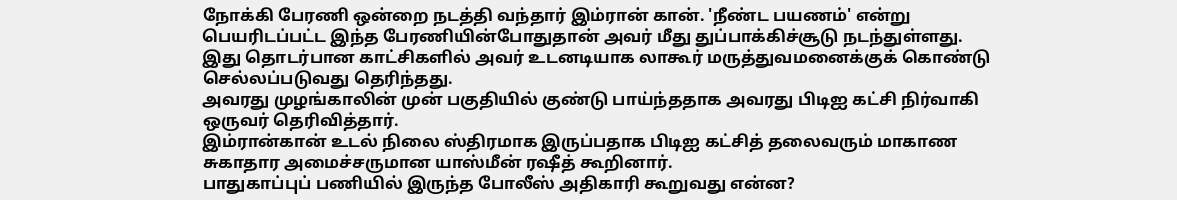நோக்கி பேரணி ஒன்றை நடத்தி வந்தார் இம்ரான் கான். 'நீண்ட பயணம்' என்று பெயரிடப்பட்ட இந்த பேரணியின்போதுதான் அவர் மீது துப்பாக்கிச்சூடு நடந்துள்ளது.
இது தொடர்பான காட்சிகளில் அவர் உடனடியாக லாகூர் மருத்துவமனைக்குக் கொண்டு செல்லப்படுவது தெரிந்தது.
அவரது முழங்காலின் முன் பகுதியில் குண்டு பாய்ந்ததாக அவரது பிடிஐ கட்சி நிர்வாகி ஒருவர் தெரிவித்தார்.
இம்ரான்கான் உடல் நிலை ஸ்திரமாக இருப்பதாக பிடிஐ கட்சித் தலைவரும் மாகாண சுகாதார அமைச்சருமான யாஸ்மீன் ரஷீத் கூறினார்.
பாதுகாப்புப் பணியில் இருந்த போலீஸ் அதிகாரி கூறுவது என்ன?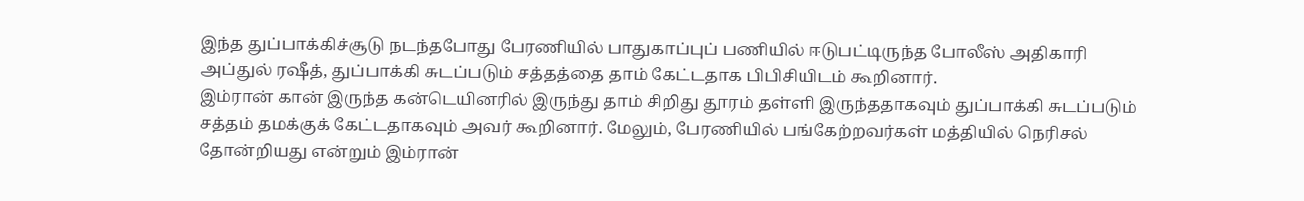இந்த துப்பாக்கிச்சூடு நடந்தபோது பேரணியில் பாதுகாப்புப் பணியில் ஈடுபட்டிருந்த போலீஸ் அதிகாரி அப்துல் ரஷீத், துப்பாக்கி சுடப்படும் சத்தத்தை தாம் கேட்டதாக பிபிசியிடம் கூறினார்.
இம்ரான் கான் இருந்த கன்டெயினரில் இருந்து தாம் சிறிது தூரம் தள்ளி இருந்ததாகவும் துப்பாக்கி சுடப்படும் சத்தம் தமக்குக் கேட்டதாகவும் அவர் கூறினார். மேலும், பேரணியில் பங்கேற்றவர்கள் மத்தியில் நெரிசல் தோன்றியது என்றும் இம்ரான்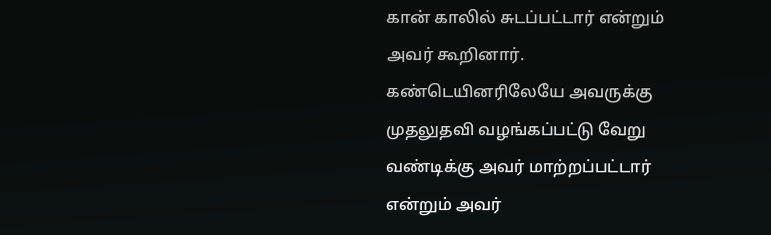கான் காலில் சுடப்பட்டார் என்றும் அவர் கூறினார்.
கண்டெயினரிலேயே அவருக்கு முதலுதவி வழங்கப்பட்டு வேறு வண்டிக்கு அவர் மாற்றப்பட்டார் என்றும் அவர்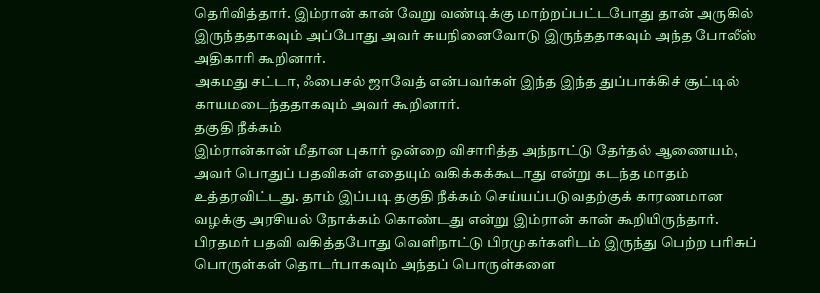தெரிவித்தார். இம்ரான் கான் வேறு வண்டிக்கு மாற்றப்பட்டபோது தான் அருகில் இருந்ததாகவும் அப்போது அவர் சுயநினைவோடு இருந்ததாகவும் அந்த போலீஸ் அதிகாரி கூறினார்.
அகமது சட்டா, ஃபைசல் ஜாவேத் என்பவர்கள் இந்த இந்த துப்பாக்கிச் சூட்டில் காயமடைந்ததாகவும் அவர் கூறினார்.
தகுதி நீக்கம்
இம்ரான்கான் மீதான புகார் ஒன்றை விசாரித்த அந்நாட்டு தேர்தல் ஆணையம், அவர் பொதுப் பதவிகள் எதையும் வகிக்கக்கூடாது என்று கடந்த மாதம் உத்தரவிட்டது. தாம் இப்படி தகுதி நீக்கம் செய்யப்படுவதற்குக் காரணமான வழக்கு அரசியல் நோக்கம் கொண்டது என்று இம்ரான் கான் கூறியிருந்தார்.
பிரதமர் பதவி வகித்தபோது வெளிநாட்டு பிரமுகர்களிடம் இருந்து பெற்ற பரிசுப் பொருள்கள் தொடர்பாகவும் அந்தப் பொருள்களை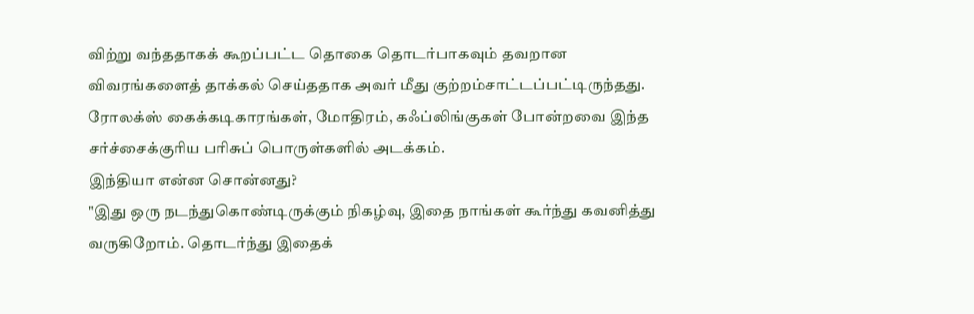விற்று வந்ததாகக் கூறப்பட்ட தொகை தொடர்பாகவும் தவறான விவரங்களைத் தாக்கல் செய்ததாக அவர் மீது குற்றம்சாட்டப்பட்டிருந்தது.
ரோலக்ஸ் கைக்கடிகாரங்கள், மோதிரம், கஃப்லிங்குகள் போன்றவை இந்த சர்ச்சைக்குரிய பரிசுப் பொருள்களில் அடக்கம்.
இந்தியா என்ன சொன்னது?
"இது ஒரு நடந்துகொண்டிருக்கும் நிகழ்வு, இதை நாங்கள் கூர்ந்து கவனித்து வருகிறோம். தொடர்ந்து இதைக்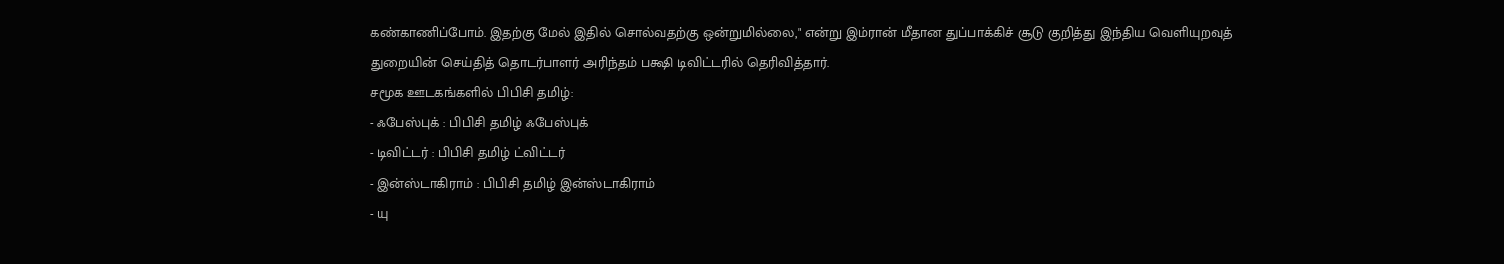கண்காணிப்போம். இதற்கு மேல் இதில் சொல்வதற்கு ஒன்றுமில்லை," என்று இம்ரான் மீதான துப்பாக்கிச் சூடு குறித்து இந்திய வெளியுறவுத் துறையின் செய்தித் தொடர்பாளர் அரிந்தம் பக்ஷி டிவிட்டரில் தெரிவித்தார்.
சமூக ஊடகங்களில் பிபிசி தமிழ்:
- ஃபேஸ்புக் : பிபிசி தமிழ் ஃபேஸ்புக்
- டிவிட்டர் : பிபிசி தமிழ் ட்விட்டர்
- இன்ஸ்டாகிராம் : பிபிசி தமிழ் இன்ஸ்டாகிராம்
- யு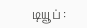டியூப் :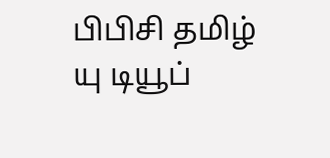பிபிசி தமிழ் யு டியூப்